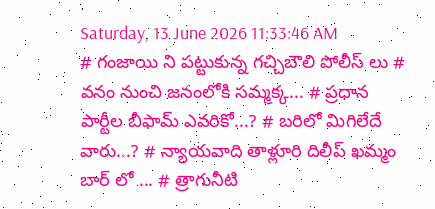Saturday, 13 June 2026 11:33:46 AM
# గంజాయి ని పట్టుకున్న గచ్చిబౌలి పోలీస్ లు # వనం నుంచి జనంలోకి సమ్మక్క... # ప్రధాన పార్టీల బీఫామ్ ఎవరికో...? # బరిలో మిగిలేదే వారు...? # న్యాయవాది తాళ్లూరి దిలీప్ ఖమ్మం బార్ లో ... # త్రాగునీటి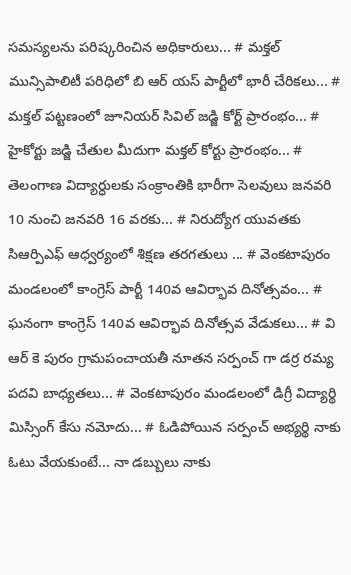సమస్యలను పరిష్కరించిన అధికారులు... # మక్తల్ మున్సిపాలిటీ పరిధిలో బి ఆర్ యస్ పార్టీలో భారీ చేరికలు... # మక్తల్ పట్టణంలో జూనియర్ సివిల్ జడ్జి కోర్ట్ ప్రారంభం... # హైకోర్టు జడ్జి చేతుల మీదుగా మక్తల్ కోర్టు ప్రారంభం... # తెలంగాణ విద్యార్ధులకు సంక్రాంతికి భారీగా సెలవులు జనవరి 10 నుంచి జనవరి 16 వరకు... # నిరుద్యోగ యువతకు సిఆర్పిఎఫ్ ఆధ్వర్యంలో శిక్షణ తరగతులు ... # వెంకటాపురం మండలంలో కాంగ్రెస్ పార్టీ 140వ ఆవిర్భావ దినోత్సవం... # ఘనంగా కాంగ్రెస్ 140వ ఆవిర్భావ దినోత్సవ వేడుకలు... # వి ఆర్ కె పురం గ్రామపంచాయతీ నూతన సర్పంచ్ గా డర్ర రమ్య పదవి బాధ్యతలు... # వెంకటాపురం మండలంలో డిగ్రీ విద్యార్థి మిస్సింగ్ కేసు నమోదు... # ఓడిపోయిన సర్పంచ్ అభ్యర్థి నాకు ఓటు వేయకుంటే... నా డబ్బులు నాకు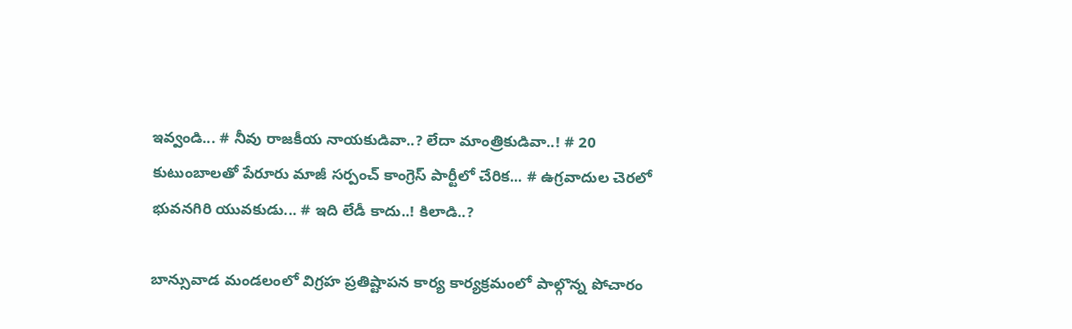ఇవ్వండి... # నీవు రాజకీయ నాయకుడివా..? లేదా మాంత్రికుడివా..! # 20 కుటుంబాలతో పేరూరు మాజీ సర్పంచ్ కాంగ్రెస్ పార్టీలో చేరిక... # ఉగ్రవాదుల చెరలో భువనగిరి యువకుడు... # ఇది లేడీ కాదు..! కిలాడి..?

బాన్సువాడ మండలంలో విగ్రహ ప్రతిష్టాపన కార్య కార్యక్రమంలో పాల్గొన్న పోచారం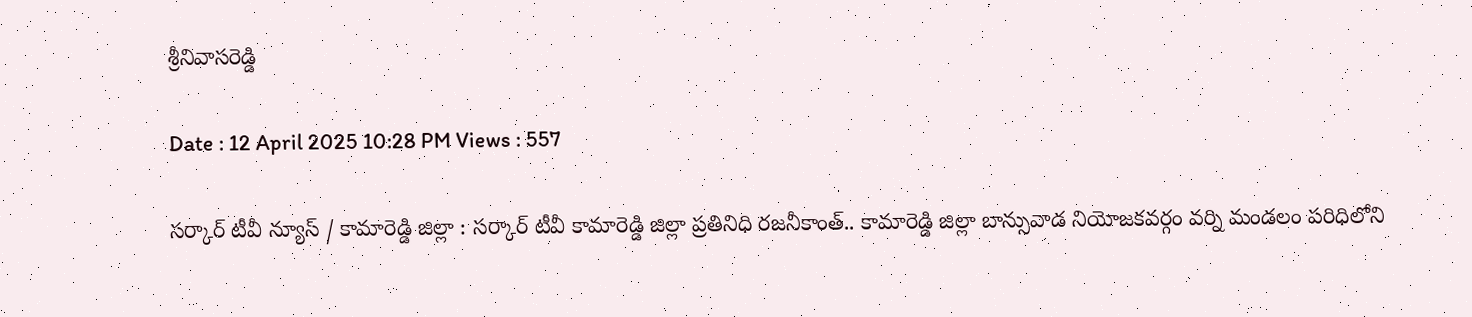శ్రీనివాసరెడ్డి

Date : 12 April 2025 10:28 PM Views : 557

సర్కార్ టీవీ న్యూస్ / కామారెడ్డి జిల్లా : సర్కార్ టీవీ కామారెడ్డి జిల్లా ప్రతినిధి రజనీకాంత్.. కామారెడ్డి జిల్లా బాన్సువాడ నియోజకవర్గం వర్ని మండలం పరిధిలోని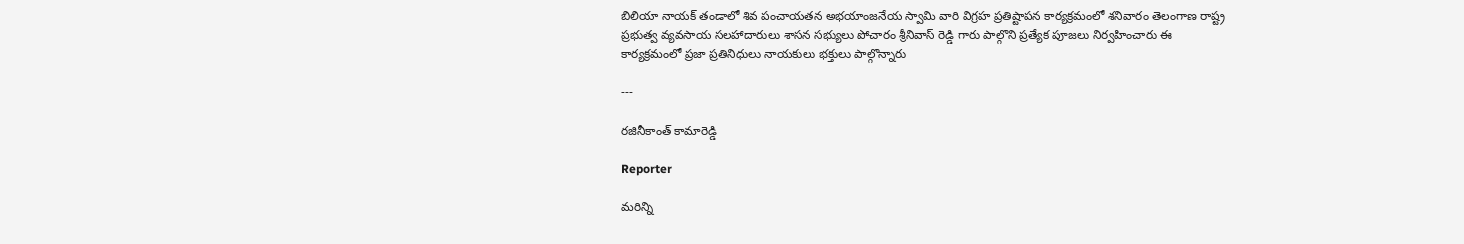బిలియా నాయక్ తండాలో శివ పంచాయతన అభయాంజనేయ స్వామి వారి విగ్రహ ప్రతిష్టాపన కార్యక్రమంలో శనివారం తెలంగాణ రాష్ట్ర ప్రభుత్వ వ్యవసాయ సలహాదారులు శాసన సభ్యులు పోచారం శ్రీనివాస్ రెడ్డి గారు పాల్గొని ప్రత్యేక పూజలు నిర్వహించారు ఈ కార్యక్రమంలో ప్రజా ప్రతినిధులు నాయకులు భక్తులు పాల్గొన్నారు

---

రజినీకాంత్ కామారెడ్డి

Reporter

మరిన్ని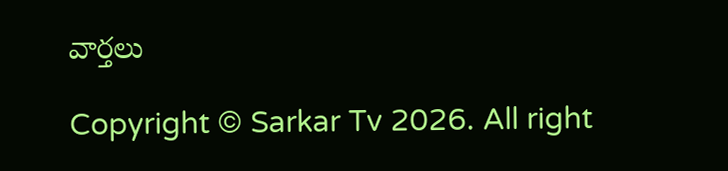వార్తలు

Copyright © Sarkar Tv 2026. All right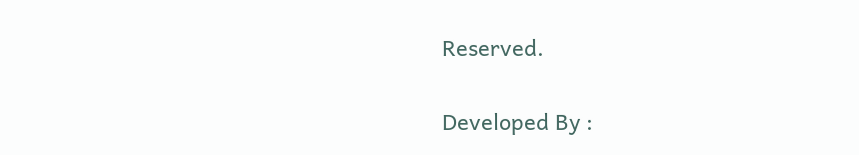Reserved.

Developed By :